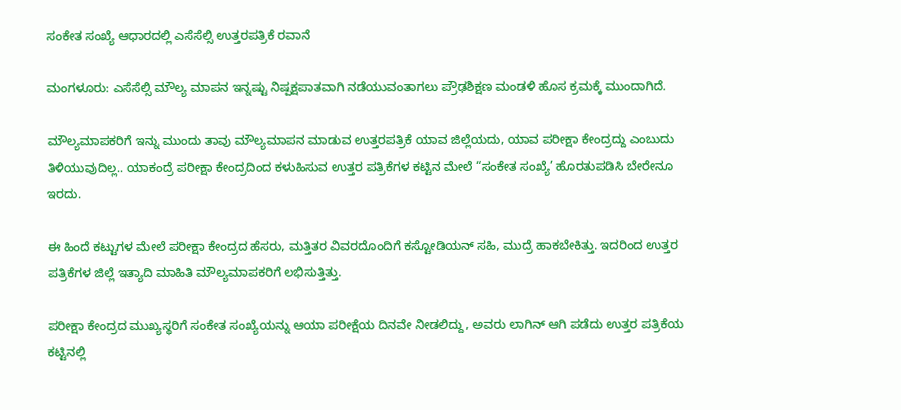ಸಂಕೇತ ಸಂಖ್ಯೆ ಆಧಾರದಲ್ಲಿ ಎಸೆಸೆಲ್ಸಿ ಉತ್ತರಪತ್ರಿಕೆ ರವಾನೆ

ಮಂಗಳೂರು: ಎಸೆಸೆಲ್ಸಿ ಮೌಲ್ಯ ಮಾಪನ ಇನ್ನಷ್ಟು ನಿಷ್ಪಕ್ಷಪಾತವಾಗಿ ನಡೆಯುವಂತಾಗಲು ಪ್ರೌಢಶಿಕ್ಷಣ ಮಂಡಳಿ ಹೊಸ ಕ್ರಮಕ್ಕೆ ಮುಂದಾಗಿದೆ.

ಮೌಲ್ಯಮಾಪಕರಿಗೆ ಇನ್ನು ಮುಂದು ತಾವು ಮೌಲ್ಯಮಾಪನ ಮಾಡುವ ಉತ್ತರಪತ್ರಿಕೆ ಯಾವ ಜಿಲ್ಲೆಯದು, ಯಾವ ಪರೀಕ್ಷಾ ಕೇಂದ್ರದ್ದು ಎಂಬುದು ತಿಳಿಯುವುದಿಲ್ಲ.. ಯಾಕಂದ್ರೆ ಪರೀಕ್ಷಾ ಕೇಂದ್ರದಿಂದ ಕಳುಹಿಸುವ ಉತ್ತರ ಪತ್ರಿಕೆಗಳ ಕಟ್ಟಿನ ಮೇಲೆ “ಸಂಕೇತ ಸಂಖ್ಯೆ’ ಹೊರತುಪಡಿಸಿ ಬೇರೇನೂ ಇರದು.

ಈ ಹಿಂದೆ ಕಟ್ಟುಗಳ ಮೇಲೆ ಪರೀಕ್ಷಾ ಕೇಂದ್ರದ ಹೆಸರು, ಮತ್ತಿತರ ವಿವರದೊಂದಿಗೆ ಕಸ್ಟೋಡಿಯನ್‌ ಸಹಿ, ಮುದ್ರೆ ಹಾಕಬೇಕಿತ್ತು. ಇದರಿಂದ ಉತ್ತರ ಪತ್ರಿಕೆಗಳ ಜಿಲ್ಲೆ ಇತ್ಯಾದಿ ಮಾಹಿತಿ ಮೌಲ್ಯಮಾಪಕರಿಗೆ ಲಭಿಸುತ್ತಿತ್ತು.

ಪರೀಕ್ಷಾ ಕೇಂದ್ರದ ಮುಖ್ಯಸ್ಥರಿಗೆ ಸಂಕೇತ ಸಂಖ್ಯೆಯನ್ನು ಆಯಾ ಪರೀಕ್ಷೆಯ ದಿನವೇ ನೀಡಲಿದ್ದು, ಅವರು ಲಾಗಿನ್‌ ಆಗಿ ಪಡೆದು ಉತ್ತರ ಪತ್ರಿಕೆಯ ಕಟ್ಟಿನಲ್ಲಿ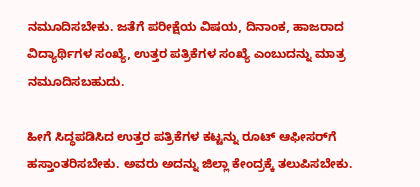ನಮೂದಿಸಬೇಕು. ಜತೆಗೆ ಪರೀಕ್ಷೆಯ ವಿಷಯ, ದಿನಾಂಕ, ಹಾಜರಾದ ವಿದ್ಯಾರ್ಥಿಗಳ ಸಂಖ್ಯೆ, ಉತ್ತರ ಪತ್ರಿಕೆಗಳ ಸಂಖ್ಯೆ ಎಂಬುದನ್ನು ಮಾತ್ರ ನಮೂದಿಸಬಹುದು.

ಹೀಗೆ ಸಿದ್ಧಪಡಿಸಿದ ಉತ್ತರ ಪತ್ರಿಕೆಗಳ ಕಟ್ಟನ್ನು ರೂಟ್‌ ಆಫೀಸರ್‌ಗೆ ಹಸ್ತಾಂತರಿಸಬೇಕು. ಅವರು ಅದನ್ನು ಜಿಲ್ಲಾ ಕೇಂದ್ರಕ್ಕೆ ತಲುಪಿಸಬೇಕು.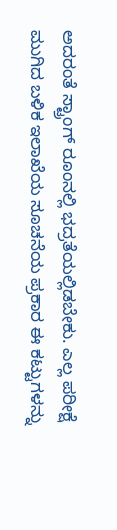ಅದರಂತೆ ಸ್ಟ್ರಾಂಗ್‌ ರೂಂನಲ್ಲಿ ಭದ್ರತೆಯಲ್ಲಿಡಬೇಕು. ಎಲ್ಲ ಪರೀಕ್ಷೆ ಮುಗಿದ ಬಳಿಕ ಇಲಾಖೆಯ ಸೂಚನೆಯ ಪ್ರಕಾರ ಈ ಕಟ್ಟುಗಳನ್ನು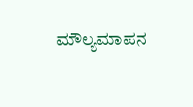ಮೌಲ್ಯಮಾಪನ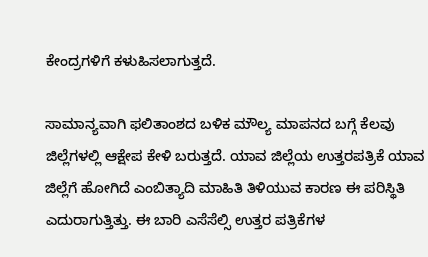ಕೇಂದ್ರಗಳಿಗೆ ಕಳುಹಿಸಲಾಗುತ್ತದೆ.

ಸಾಮಾನ್ಯವಾಗಿ ಫಲಿತಾಂಶದ ಬಳಿಕ ಮೌಲ್ಯ ಮಾಪನದ ಬಗ್ಗೆ ಕೆಲವು ಜಿಲ್ಲೆಗಳಲ್ಲಿ ಆಕ್ಷೇಪ ಕೇಳಿ ಬರುತ್ತದೆ. ಯಾವ ಜಿಲ್ಲೆಯ ಉತ್ತರಪತ್ರಿಕೆ ಯಾವ ಜಿಲ್ಲೆಗೆ ಹೋಗಿದೆ ಎಂಬಿತ್ಯಾದಿ ಮಾಹಿತಿ ತಿಳಿಯುವ ಕಾರಣ ಈ ಪರಿಸ್ಥಿತಿ ಎದುರಾಗುತ್ತಿತ್ತು. ಈ ಬಾರಿ ಎಸೆಸೆಲ್ಸಿ ಉತ್ತರ ಪತ್ರಿಕೆಗಳ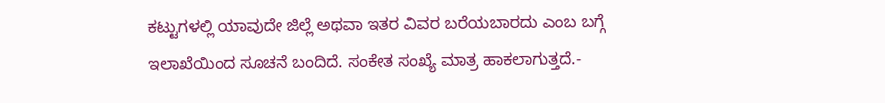ಕಟ್ಟುಗಳಲ್ಲಿ ಯಾವುದೇ ಜಿಲ್ಲೆ ಅಥವಾ ಇತರ ವಿವರ ಬರೆಯಬಾರದು ಎಂಬ ಬಗ್ಗೆ ಇಲಾಖೆಯಿಂದ ಸೂಚನೆ ಬಂದಿದೆ. ಸಂಕೇತ ಸಂಖ್ಯೆ ಮಾತ್ರ ಹಾಕಲಾಗುತ್ತದೆ.-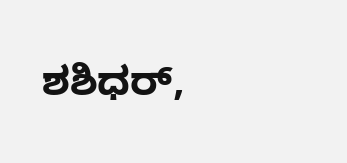ಶಶಿಧರ್‌,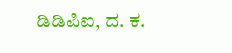ಡಿಡಿಪಿಐ, ದ. ಕ.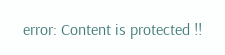error: Content is protected !!